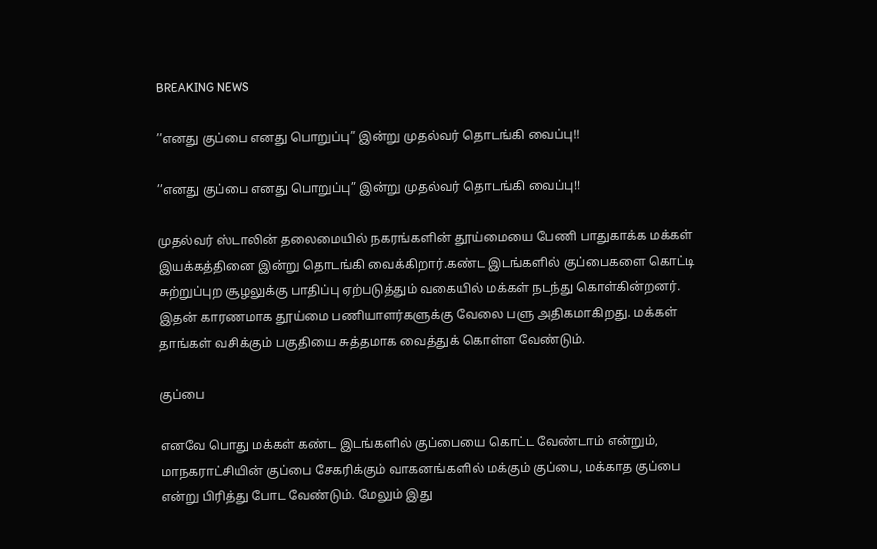BREAKING NEWS

’’எனது குப்பை எனது பொறுப்பு” இன்று முதல்வர் தொடங்கி வைப்பு!!

’’எனது குப்பை எனது பொறுப்பு” இன்று முதல்வர் தொடங்கி வைப்பு!!

முதல்வர் ஸ்டாலின் தலைமையில் நகரங்களின் தூய்மையை பேணி பாதுகாக்க மக்கள் இயக்கத்தினை இன்று தொடங்கி வைக்கிறார்.கண்ட இடங்களில் குப்பைகளை கொட்டி சுற்றுப்புற சூழலுக்கு பாதிப்பு ஏற்படுத்தும் வகையில் மக்கள் நடந்து கொள்கின்றனர். இதன் காரணமாக தூய்மை பணியாளர்களுக்கு வேலை பளு அதிகமாகிறது. மக்கள் தாங்கள் வசிக்கும் பகுதியை சுத்தமாக வைத்துக் கொள்ள வேண்டும்.

குப்பை

எனவே பொது மக்கள் கண்ட இடங்களில் குப்பையை கொட்ட வேண்டாம் என்றும், மாநகராட்சியின் குப்பை சேகரிக்கும் வாகனங்களில் மக்கும் குப்பை, மக்காத குப்பை என்று பிரித்து போட வேண்டும். மேலும் இது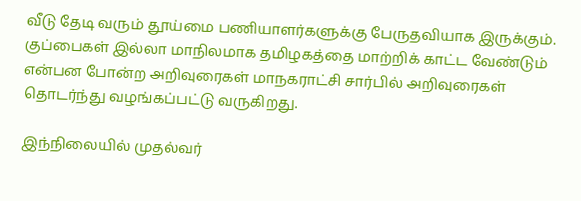வீடு தேடி வரும் தூய்மை பணியாளர்களுக்கு பேருதவியாக இருக்கும். குப்பைகள் இல்லா மாநிலமாக தமிழகத்தை மாற்றிக் காட்ட வேண்டும் என்பன போன்ற அறிவுரைகள் மாநகராட்சி சார்பில் அறிவுரைகள் தொடர்ந்து வழங்கப்பட்டு வருகிறது.

இந்நிலையில் முதல்வர்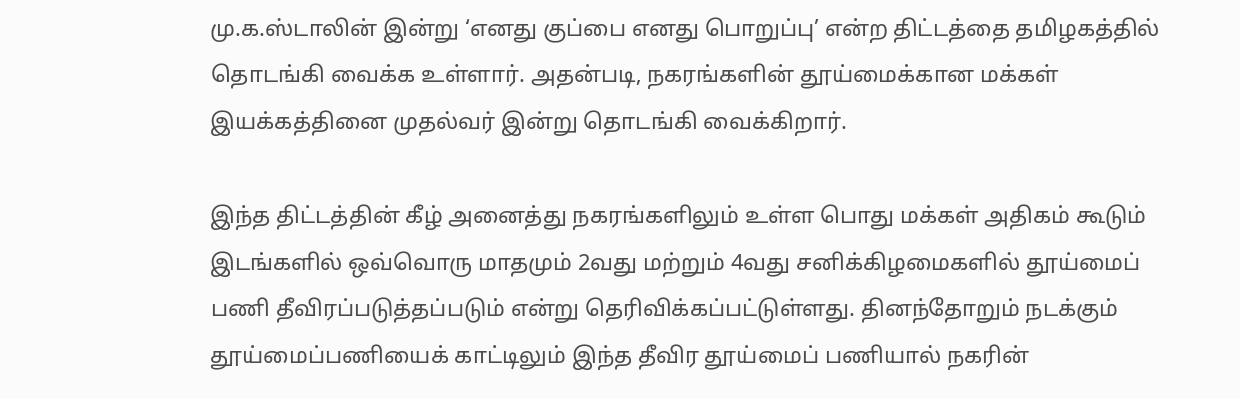மு.க.ஸ்டாலின் இன்று ‘எனது குப்பை எனது பொறுப்பு’ என்ற திட்டத்தை தமிழகத்தில் தொடங்கி வைக்க உள்ளார். அதன்படி, நகரங்களின் தூய்மைக்கான மக்கள் இயக்கத்தினை முதல்வர் இன்று தொடங்கி வைக்கிறார்.

இந்த திட்டத்தின் கீழ் அனைத்து நகரங்களிலும் உள்ள பொது மக்கள் அதிகம் கூடும் இடங்களில் ஒவ்வொரு மாதமும் 2வது மற்றும் 4வது சனிக்கிழமைகளில் தூய்மைப் பணி தீவிரப்படுத்தப்படும் என்று தெரிவிக்கப்பட்டுள்ளது. தினந்தோறும் நடக்கும் தூய்மைப்பணியைக் காட்டிலும் இந்த தீவிர தூய்மைப் பணியால் நகரின்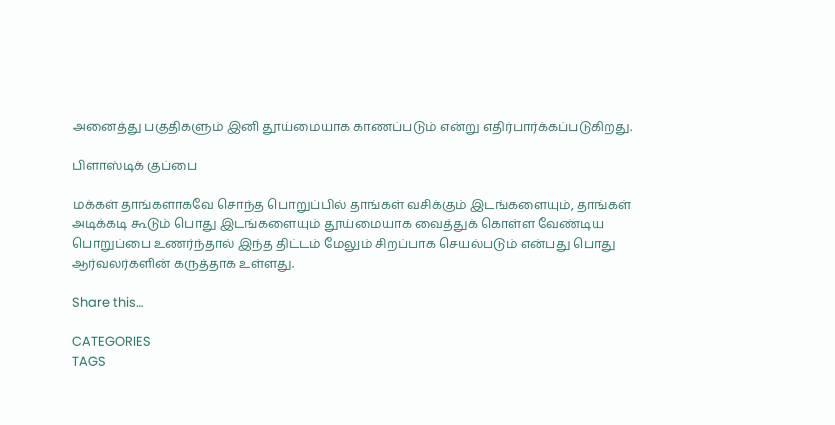அனைத்து பகுதிகளும் இனி தூய்மையாக காணப்படும் என்று எதிர்பார்க்கப்படுகிறது.

பிளாஸ்டிக் குப்பை

மக்கள் தாங்களாகவே சொந்த பொறுப்பில் தாங்கள் வசிக்கும் இடங்களையும், தாங்கள் அடிக்கடி கூடும் பொது இடங்களையும் தூய்மையாக வைத்துக் கொள்ள வேண்டிய பொறுப்பை உணர்ந்தால் இந்த திட்டம் மேலும் சிறப்பாக செயல்படும் என்பது பொது ஆர்வலர்களின் கருத்தாக உள்ளது.

Share this…

CATEGORIES
TAGS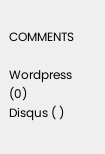COMMENTS

Wordpress (0)
Disqus ( )